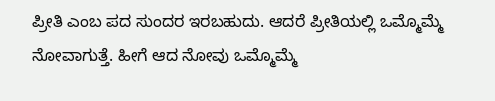ಪ್ರೀತಿ ಎಂಬ ಪದ ಸುಂದರ ಇರಬಹುದು. ಆದರೆ ಪ್ರೀತಿಯಲ್ಲಿ ಒಮ್ಮೊಮ್ಮೆ ನೋವಾಗುತ್ತೆ. ಹೀಗೆ ಆದ ನೋವು ಒಮ್ಮೊಮ್ಮೆ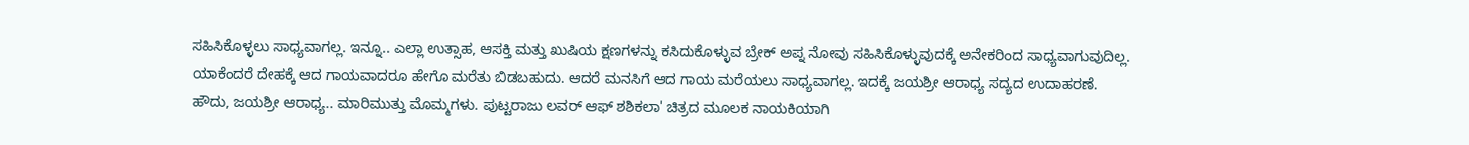ಸಹಿಸಿಕೊಳ್ಳಲು ಸಾಧ್ಯವಾಗಲ್ಲ. ಇನ್ನೂ.. ಎಲ್ಲಾ ಉತ್ಸಾಹ, ಆಸಕ್ತಿ ಮತ್ತು ಖುಷಿಯ ಕ್ಷಣಗಳನ್ನು ಕಸಿದುಕೊಳ್ಳುವ ಬ್ರೇಕ್ ಅಪ್ನ ನೋವು ಸಹಿಸಿಕೊಳ್ಳುವುದಕ್ಕೆ ಅನೇಕರಿಂದ ಸಾಧ್ಯವಾಗುವುದಿಲ್ಲ. ಯಾಕೆಂದರೆ ದೇಹಕ್ಕೆ ಆದ ಗಾಯವಾದರೂ ಹೇಗೊ ಮರೆತು ಬಿಡಬಹುದು. ಆದರೆ ಮನಸಿಗೆ ಆದ ಗಾಯ ಮರೆಯಲು ಸಾಧ್ಯವಾಗಲ್ಲ. ಇದಕ್ಕೆ ಜಯಶ್ರೀ ಆರಾಧ್ಯ ಸದ್ಯದ ಉದಾಹರಣೆ.
ಹೌದು, ಜಯಶ್ರೀ ಆರಾಧ್ಯ.. ಮಾರಿಮುತ್ತು ಮೊಮ್ಮಗಳು. ಪುಟ್ಟರಾಜು ಲವರ್ ಆಫ್ ಶಶಿಕಲಾ' ಚಿತ್ರದ ಮೂಲಕ ನಾಯಕಿಯಾಗಿ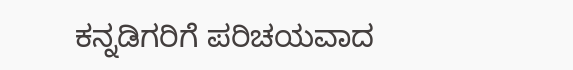ಕನ್ನಡಿಗರಿಗೆ ಪರಿಚಯವಾದ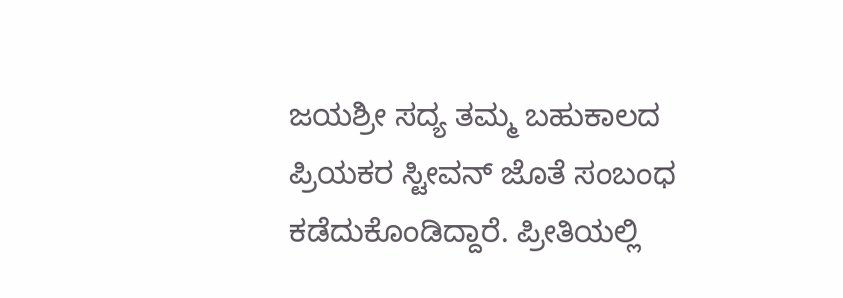ಜಯಶ್ರೀ ಸದ್ಯ ತಮ್ಮ ಬಹುಕಾಲದ ಪ್ರಿಯಕರ ಸ್ಟೀವನ್ ಜೊತೆ ಸಂಬಂಧ ಕಡೆದುಕೊಂಡಿದ್ದಾರೆ. ಪ್ರೀತಿಯಲ್ಲಿ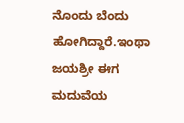ನೊಂದು ಬೆಂದು ಹೋಗಿದ್ದಾರೆ.ಇಂಥಾ ಜಯಶ್ರೀ ಈಗ ಮದುವೆಯ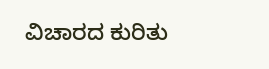ವಿಚಾರದ ಕುರಿತು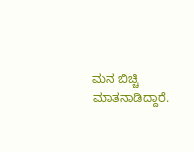ಮನ ಬಿಚ್ಚಿ ಮಾತನಾಡಿದ್ದಾರೆ.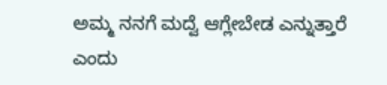ಅಮ್ಮ ನನಗೆ ಮದ್ವೆ ಆಗ್ಲೇಬೇಡ ಎನ್ನುತ್ತಾರೆ ಎಂದು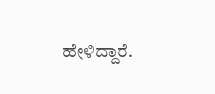ಹೇಳಿದ್ದಾರೆ.